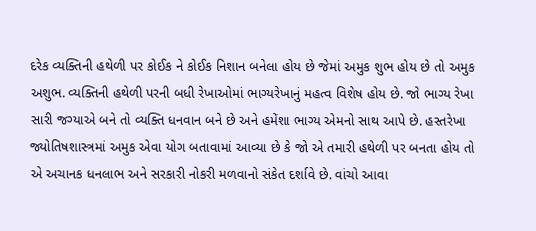દરેક વ્યક્તિની હથેળી પર કોઈક ને કોઈક નિશાન બનેલા હોય છે જેમાં અમુક શુભ હોય છે તો અમુક અશુભ. વ્યક્તિની હથેળી પરની બધી રેખાઓમાં ભાગ્યરેખાનું મહત્વ વિશેષ હોય છે. જો ભાગ્ય રેખા સારી જગ્યાએ બને તો વ્યક્તિ ધનવાન બને છે અને હમેંશા ભાગ્ય એમનો સાથ આપે છે. હસ્તરેખા જ્યોતિષશાસ્ત્રમાં અમુક એવા યોગ બતાવામાં આવ્યા છે કે જો એ તમારી હથેળી પર બનતા હોય તો એ અચાનક ધનલાભ અને સરકારી નોકરી મળવાનો સંકેત દર્શાવે છે. વાંચો આવા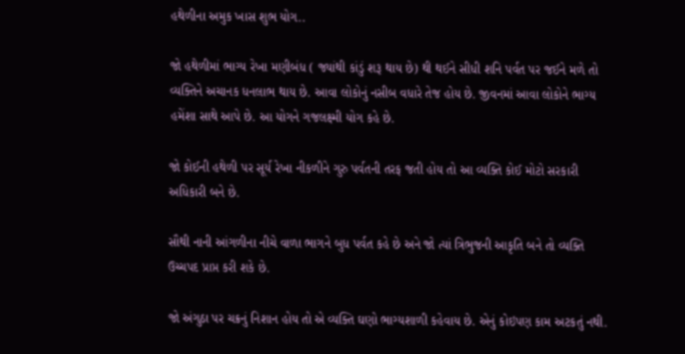હથેળીના અમુક ખાસ શુભ યોગ..

જો હથેળીમાં ભાગ્ય રેખા મણીબંધ ( જ્યાંથી કાંડું શરૂ થાય છે) થી થઈને સીધી શનિ પર્વત પર જઈને મળે તો વ્યક્તિને અચાનક ધનલાભ થાય છે. આવા લોકોનું નસીબ વધારે તેજ હોય છે. જીવનમાં આવા લોકોને ભાગ્ય હમેંશા સાથે આપે છે. આ યોગને ગજલક્ષ્મી યોગ કહે છે.

જો કોઈની હથેળી પર સૂર્ય રેખા નીકળીને ગુરુ પર્વતની તરફ જતી હોય તો આ વ્યક્તિ કોઈ મોટો સરકારી અધિકારી બને છે.

સૌથી નાની આંગળીના નીચે વાળા ભાગને બુધ પર્વત કહે છે અને જો ત્યાં ત્રિભુજની આકૃતિ બને તો વ્યક્તિ ઉચ્ચપદ પ્રાપ્ત કરી શકે છે.

જો અંગુઠા પર ચક્રનું નિશાન હોય તો એ વ્યક્તિ ઘણો ભાગ્યશાળી કહેવાય છે. એનું કોઇપણ કામ અટકતું નથી.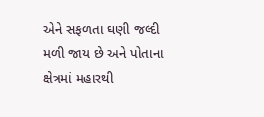એને સફળતા ઘણી જલ્દી મળી જાય છે અને પોતાના ક્ષેત્રમાં મહારથી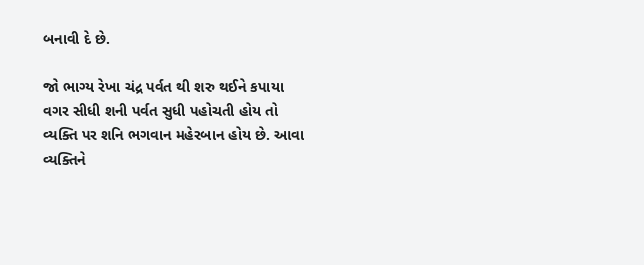બનાવી દે છે.

જો ભાગ્ય રેખા ચંદ્ર પર્વત થી શરુ થઈને કપાયા વગર સીધી શની પર્વત સુધી પહોચતી હોય તો વ્યક્તિ પર શનિ ભગવાન મહેરબાન હોય છે. આવા વ્યક્તિને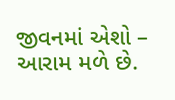જીવનમાં એશો – આરામ મળે છે.